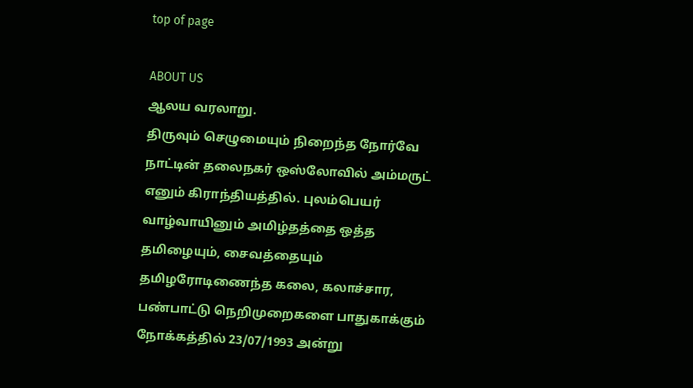top of page

ABOUT US
ஆலய வரலாறு.
திருவும் செழுமையும் நிறைந்த நோர்வே நாட்டின் தலைநகர் ஒஸ்லோவில் அம்மருட் எனும் கிராந்தியத்தில். புலம்பெயர் வாழ்வாயினும் அமிழ்தத்தை ஒத்த தமிழையும், சைவத்தையும் தமிழரோடிணைந்த கலை, கலாச்சார, பண்பாட்டு நெறிமுறைகளை பாதுகாக்கும் நோக்கத்தில் 23/07/1993 அன்று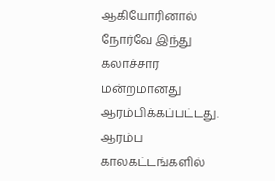ஆகியோரினால் நோர்வே இந்து கலாச்சார மன்றமானது ஆரம்பிக்கப்பட்டது.
ஆரம்ப காலகட்டங்களில்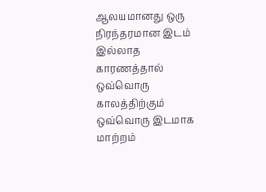ஆலயமானது ஒரு நிரந்தரமான இடம் இல்லாத காரணத்தால் ஒவ்வொரு காலத்திற்கும் ஒவ்வொரு இடமாக மாற்றம்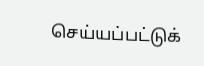செய்யப்பட்டுக்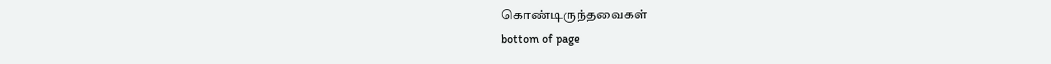கொண்டிருந்தவைகள்
bottom of page